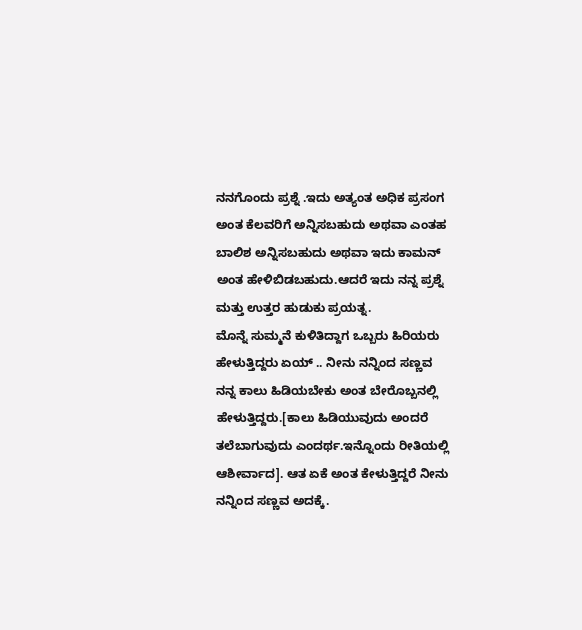ನನಗೊಂದು ಪ್ರಶ್ನೆ .ಇದು ಅತ್ಯಂತ ಅಧಿಕ ಪ್ರಸಂಗ ಅಂತ ಕೆಲವರಿಗೆ ಅನ್ನಿಸಬಹುದು ಅಥವಾ ಎಂತಹ ಬಾಲಿಶ ಅನ್ನಿಸಬಹುದು ಅಥವಾ ಇದು ಕಾಮನ್ ಅಂತ ಹೇಳಿಬಿಡಬಹುದು.ಆದರೆ ಇದು ನನ್ನ ಪ್ರಶ್ನೆ ಮತ್ತು ಉತ್ತರ ಹುಡುಕು ಪ್ರಯತ್ನ.
ಮೊನ್ನೆ ಸುಮ್ಮನೆ ಕುಳಿತಿದ್ದಾಗ ಒಬ್ಬರು ಹಿರಿಯರು ಹೇಳುತ್ತಿದ್ದರು ಏಯ್ .. ನೀನು ನನ್ನಿಂದ ಸಣ್ಣವ ನನ್ನ ಕಾಲು ಹಿಡಿಯಬೇಕು ಅಂತ ಬೇರೊಬ್ಬನಲ್ಲಿ ಹೇಳುತ್ತಿದ್ದರು.[ಕಾಲು ಹಿಡಿಯುವುದು ಅಂದರೆ ತಲೆಬಾಗುವುದು ಎಂದರ್ಥ.ಇನ್ನೊಂದು ರೀತಿಯಲ್ಲಿ ಆಶೀರ್ವಾದ]. ಆತ ಏಕೆ ಅಂತ ಕೇಳುತ್ತಿದ್ದರೆ ನೀನು ನನ್ನಿಂದ ಸಣ್ಣವ ಅದಕ್ಕೆ.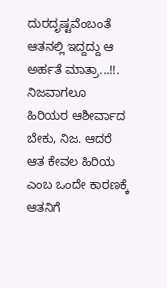ದುರದೃಷ್ಟವೆಂಬಂತೆ ಆತನಲ್ಲಿ ಇದ್ದದ್ದು ಆ ಅರ್ಹತೆ ಮಾತ್ರಾ...!!.
ನಿಜವಾಗಲೂ ಹಿರಿಯರ ಆಶೀರ್ವಾದ ಬೇಕು, ನಿಜ. ಆದರೆ ಆತ ಕೇವಲ ಹಿರಿಯ ಎಂಬ ಒಂದೇ ಕಾರಣಕ್ಕೆ ಆತನಿಗೆ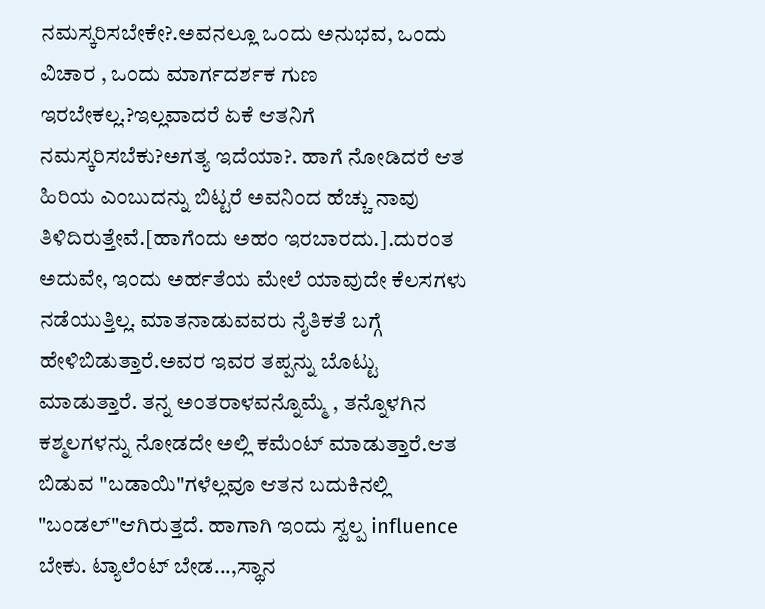ನಮಸ್ಕರಿಸಬೇಕೇ?.ಅವನಲ್ಲೂ ಒಂದು ಅನುಭವ, ಒಂದು ವಿಚಾರ , ಒಂದು ಮಾರ್ಗದರ್ಶಕ ಗುಣ ಇರಬೇಕಲ್ಲ.?ಇಲ್ಲವಾದರೆ ಏಕೆ ಆತನಿಗೆ ನಮಸ್ಕರಿಸಬೆಕು?ಅಗತ್ಯ ಇದೆಯಾ?. ಹಾಗೆ ನೋಡಿದರೆ ಆತ ಹಿರಿಯ ಎಂಬುದನ್ನು ಬಿಟ್ಟರೆ ಅವನಿಂದ ಹೆಚ್ಚು ನಾವು ತಿಳಿದಿರುತ್ತೇವೆ.[ಹಾಗೆಂದು ಅಹಂ ಇರಬಾರದು.].ದುರಂತ ಅದುವೇ, ಇಂದು ಅರ್ಹತೆಯ ಮೇಲೆ ಯಾವುದೇ ಕೆಲಸಗಳು ನಡೆಯುತ್ತಿಲ್ಲ. ಮಾತನಾಡುವವರು ನೈತಿಕತೆ ಬಗ್ಗೆ ಹೇಳಿಬಿಡುತ್ತಾರೆ.ಅವರ ಇವರ ತಪ್ಪನ್ನು ಬೊಟ್ಟು ಮಾಡುತ್ತಾರೆ. ತನ್ನ ಅಂತರಾಳವನ್ನೊಮ್ಮೆ , ತನ್ನೊಳಗಿನ ಕಶ್ಮಲಗಳನ್ನು ನೋಡದೇ ಅಲ್ಲಿ ಕಮೆಂಟ್ ಮಾಡುತ್ತಾರೆ.ಆತ ಬಿಡುವ "ಬಡಾಯಿ"ಗಳೆಲ್ಲವೂ ಆತನ ಬದುಕಿನಲ್ಲಿ "ಬಂಡಲ್"ಆಗಿರುತ್ತದೆ. ಹಾಗಾಗಿ ಇಂದು ಸ್ವಲ್ಪ influence ಬೇಕು. ಟ್ಯಾಲೆಂಟ್ ಬೇಡ...,ಸ್ಥಾನ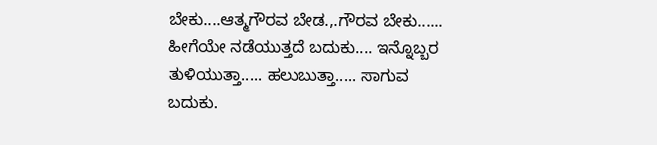ಬೇಕು....ಆತ್ಮಗೌರವ ಬೇಡ.,.ಗೌರವ ಬೇಕು...... ಹೀಗೆಯೇ ನಡೆಯುತ್ತದೆ ಬದುಕು.... ಇನ್ನೊಬ್ಬರ ತುಳಿಯುತ್ತಾ..... ಹಲುಬುತ್ತಾ..... ಸಾಗುವ ಬದುಕು.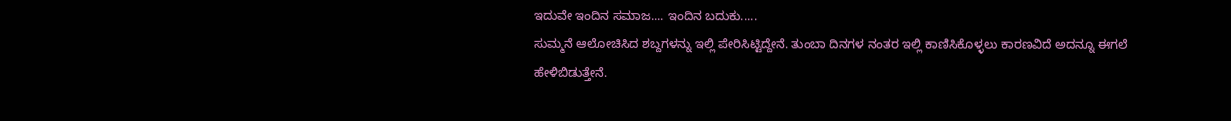ಇದುವೇ ಇಂದಿನ ಸಮಾಜ.... ಇಂದಿನ ಬದುಕು.....
ಸುಮ್ಮನೆ ಆಲೋಚಿಸಿದ ಶಬ್ದಗಳನ್ನು ಇಲ್ಲಿ ಪೇರಿಸಿಟ್ಟಿದ್ದೇನೆ. ತುಂಬಾ ದಿನಗಳ ನಂತರ ಇಲ್ಲಿ ಕಾಣಿಸಿಕೊಳ್ಳಲು ಕಾರಣವಿದೆ ಅದನ್ನೂ ಈಗಲೆ ಹೇಳಿಬಿಡುತ್ತೇನೆ.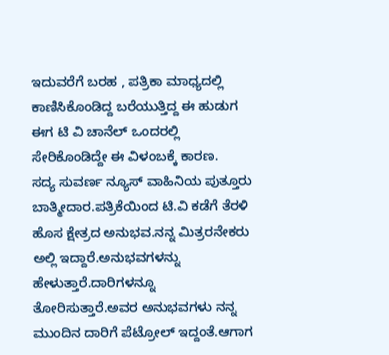ಇದುವರೆಗೆ ಬರಹ , ಪತ್ರಿಕಾ ಮಾಧ್ಯದಲ್ಲಿ ಕಾಣಿಸಿಕೊಂಡಿದ್ದ ಬರೆಯುತ್ತಿದ್ದ ಈ ಹುಡುಗ ಈಗ ಟಿ ವಿ ಚಾನೆಲ್ ಒಂದರಲ್ಲಿ ಸೇರಿಕೊಂಡಿದ್ದೇ ಈ ವಿಳಂಬಕ್ಕೆ ಕಾರಣ.
ಸದ್ಯ ಸುವರ್ಣ ನ್ಯೂಸ್ ವಾಹಿನಿಯ ಪುತ್ತೂರು ಬಾತ್ಮೀದಾರ.ಪತ್ರಿಕೆಯಿಂದ ಟಿ.ವಿ ಕಡೆಗೆ ತೆರಳಿ ಹೊಸ ಕ್ಷೇತ್ರದ ಅನುಭವ.ನನ್ನ ಮಿತ್ರರನೇಕರು ಅಲ್ಲಿ ಇದ್ದಾರೆ.ಅನುಭವಗಳನ್ನು ಹೇಳುತ್ತಾರೆ.ದಾರಿಗಳನ್ನೂ ತೋರಿಸುತ್ತಾರೆ.ಅವರ ಅನುಭವಗಳು ನನ್ನ ಮುಂದಿನ ದಾರಿಗೆ ಪೆಟ್ರೋಲ್ ಇದ್ದಂತೆ.ಆಗಾಗ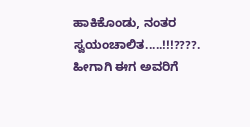ಹಾಕಿಕೊಂಡು, ನಂತರ ಸ್ವಯಂಚಾಲಿತ.....!!!????. ಹೀಗಾಗಿ ಈಗ ಅವರಿಗೆ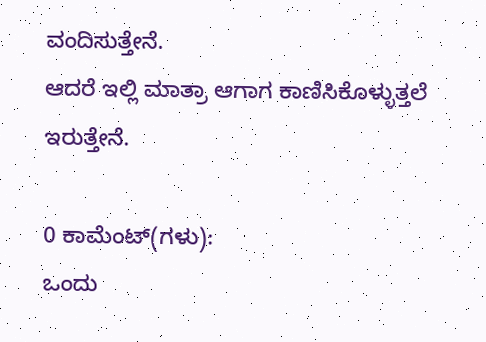ವಂದಿಸುತ್ತೇನೆ.
ಆದರೆ ಇಲ್ಲಿ ಮಾತ್ರಾ ಆಗಾಗ ಕಾಣಿಸಿಕೊಳ್ಳುತ್ತಲೆ ಇರುತ್ತೇನೆ.

0 ಕಾಮೆಂಟ್(ಗಳು):
ಒಂದು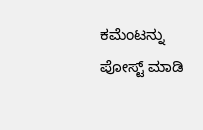ಕಮೆಂಟನ್ನು ಪೋಸ್ಟ್ ಮಾಡಿ